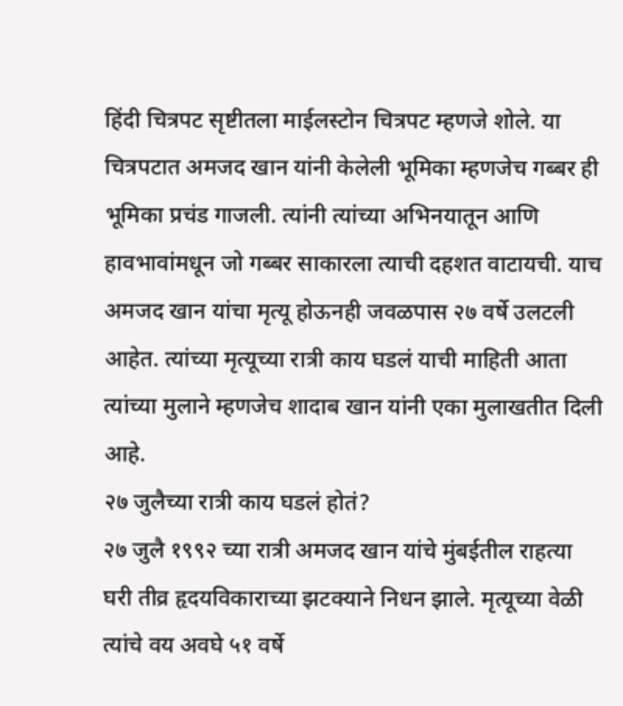हिंदी चित्रपट सृष्टीतला माईलस्टोन चित्रपट म्हणजे शोले. या चित्रपटात अमजद खान यांनी केलेली भूमिका म्हणजेच गब्बर ही भूमिका प्रचंड गाजली. त्यांनी त्यांच्या अभिनयातून आणि हावभावांमधून जो गब्बर साकारला त्याची दहशत वाटायची. याच अमजद खान यांचा मृत्यू होऊनही जवळपास २७ वर्षे उलटली आहेत. त्यांच्या मृत्यूच्या रात्री काय घडलं याची माहिती आता त्यांच्या मुलाने म्हणजेच शादाब खान यांनी एका मुलाखतीत दिली आहे.
२७ जुलैच्या रात्री काय घडलं होतं?
२७ जुलै १९९२ च्या रात्री अमजद खान यांचे मुंबईतील राहत्या घरी तीव्र हृदयविकाराच्या झटक्याने निधन झाले. मृत्यूच्या वेळी त्यांचे वय अवघे ५१ वर्षे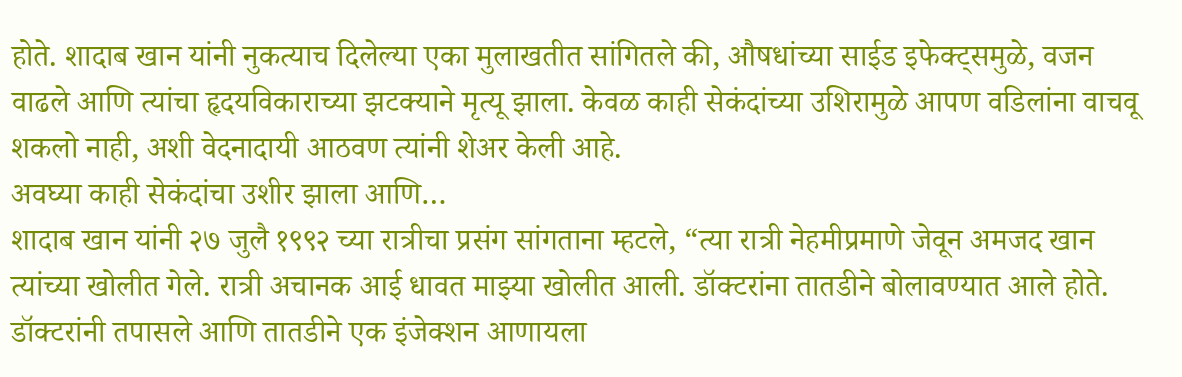होते. शादाब खान यांनी नुकत्याच दिलेल्या एका मुलाखतीत सांगितले की, औषधांच्या साईड इफेक्ट्समुळे, वजन वाढले आणि त्यांचा हृदयविकाराच्या झटक्याने मृत्यू झाला. केवळ काही सेकंदांच्या उशिरामुळे आपण वडिलांना वाचवू शकलो नाही, अशी वेदनादायी आठवण त्यांनी शेअर केली आहे.
अवघ्या काही सेकंदांचा उशीर झाला आणि…
शादाब खान यांनी २७ जुलै १९९२ च्या रात्रीचा प्रसंग सांगताना म्हटले, “त्या रात्री नेहमीप्रमाणे जेवून अमजद खान त्यांच्या खोलीत गेले. रात्री अचानक आई धावत माझ्या खोलीत आली. डॉक्टरांना तातडीने बोलावण्यात आले होते. डॉक्टरांनी तपासले आणि तातडीने एक इंजेक्शन आणायला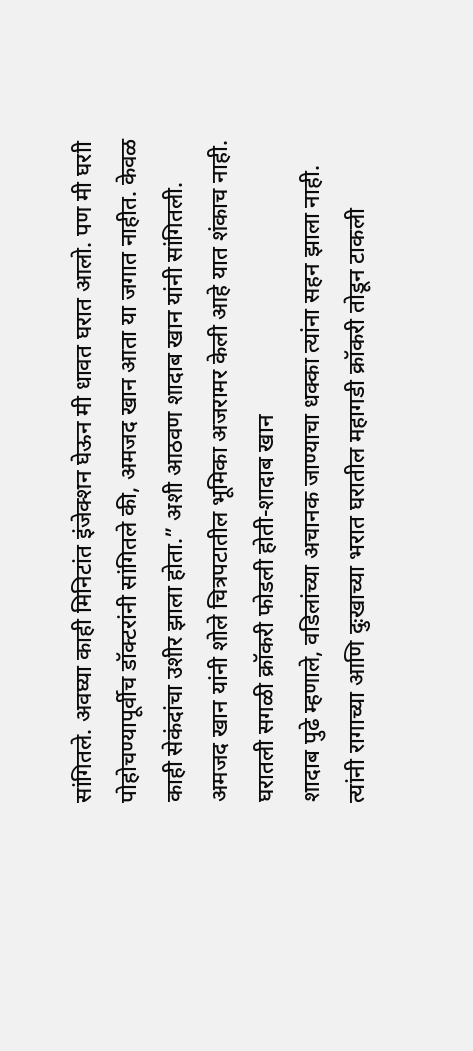सांगितले. अवघ्या काही मिनिटांत इंजेक्शन घेऊन मी धावत घरात आलो. पण मी घराी पोहोचण्यापूर्वीच डॉक्टरांनी सांगितले की, अमजद खान आता या जगात नाहीत. केवळ काही सेकंदांचा उशीर झाला होता.” अशी आठवण शादाब खान यांनी सांगितली.
अमजद खान यांनी शोले चित्रपटातील भूमिका अजरामर केली आहे यात शंकाच नाही.
घरातली सगळी क्रॉकरी फोडली होती-शादाब खान
शादाब पुढे म्हणाले, वडिलांच्या अचानक जाण्याचा धक्का त्यांना सहन झाला नाही. त्यांनी रागाच्या आणि दुःखाच्या भरात घरातील महागडी क्रॉकरी तोडून टाकली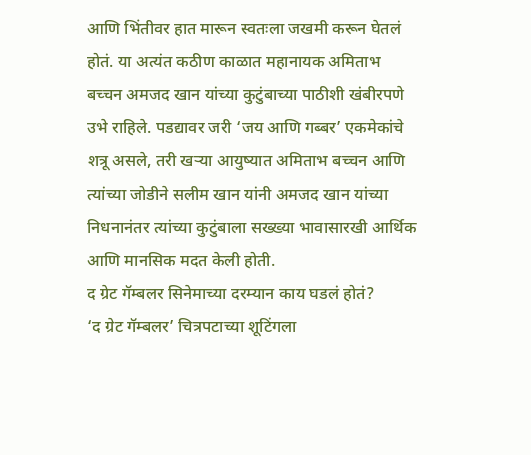आणि भिंतीवर हात मारून स्वतःला जखमी करून घेतलं होतं. या अत्यंत कठीण काळात महानायक अमिताभ बच्चन अमजद खान यांच्या कुटुंबाच्या पाठीशी खंबीरपणे उभे राहिले. पडद्यावर जरी ‘जय आणि गब्बर’ एकमेकांचे शत्रू असले, तरी खऱ्या आयुष्यात अमिताभ बच्चन आणि त्यांच्या जोडीने सलीम खान यांनी अमजद खान यांच्या निधनानंतर त्यांच्या कुटुंबाला सख्ख्या भावासारखी आर्थिक आणि मानसिक मदत केली होती.
द ग्रेट गॅम्बलर सिनेमाच्या दरम्यान काय घडलं होतं?
‘द ग्रेट गॅम्बलर’ चित्रपटाच्या शूटिंगला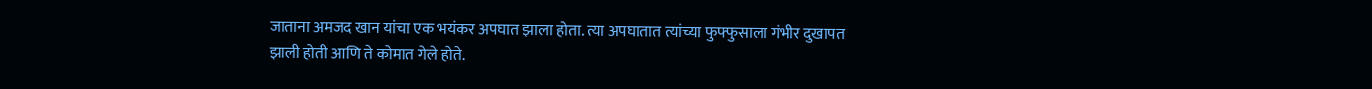जाताना अमजद खान यांचा एक भयंकर अपघात झाला होता. त्या अपघातात त्यांच्या फुफ्फुसाला गंभीर दुखापत झाली होती आणि ते कोमात गेले होते.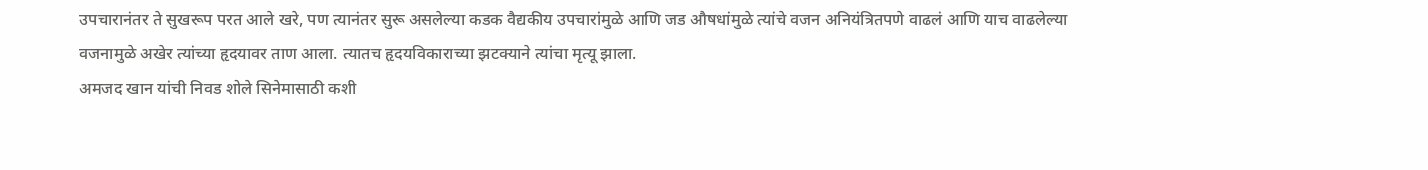उपचारानंतर ते सुखरूप परत आले खरे, पण त्यानंतर सुरू असलेल्या कडक वैद्यकीय उपचारांमुळे आणि जड औषधांमुळे त्यांचे वजन अनियंत्रितपणे वाढलं आणि याच वाढलेल्या वजनामुळे अखेर त्यांच्या हृदयावर ताण आला. त्यातच हृदयविकाराच्या झटक्याने त्यांचा मृत्यू झाला.
अमजद खान यांची निवड शोले सिनेमासाठी कशी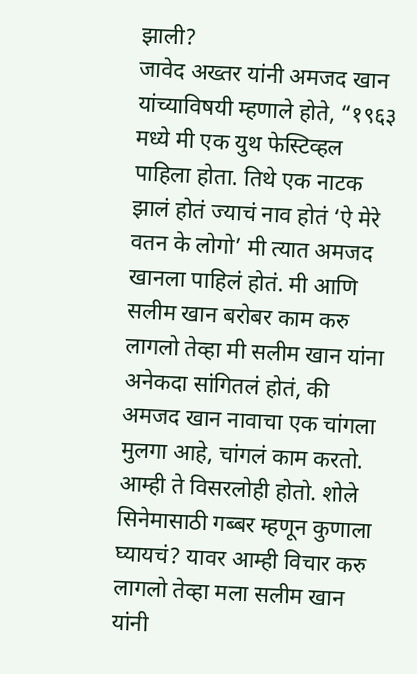झाली?
जावेद अख्तर यांनी अमजद खान यांच्याविषयी म्हणाले होते, “१९६३ मध्ये मी एक युथ फेस्टिव्हल पाहिला होता. तिथे एक नाटक झालं होतं ज्याचं नाव होतं ‘ऐ मेरे वतन के लोगो’ मी त्यात अमजद खानला पाहिलं होतं. मी आणि सलीम खान बरोबर काम करु लागलो तेव्हा मी सलीम खान यांना अनेकदा सांगितलं होतं, की अमजद खान नावाचा एक चांगला मुलगा आहे, चांगलं काम करतो. आम्ही ते विसरलोही होतो. शोले सिनेमासाठी गब्बर म्हणून कुणाला घ्यायचं? यावर आम्ही विचार करु लागलो तेव्हा मला सलीम खान यांनी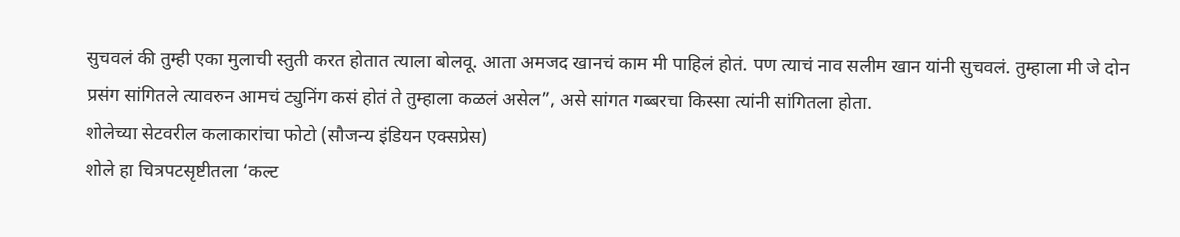सुचवलं की तुम्ही एका मुलाची स्तुती करत होतात त्याला बोलवू. आता अमजद खानचं काम मी पाहिलं होतं. पण त्याचं नाव सलीम खान यांनी सुचवलं. तुम्हाला मी जे दोन प्रसंग सांगितले त्यावरुन आमचं ट्युनिंग कसं होतं ते तुम्हाला कळलं असेल”, असे सांगत गब्बरचा किस्सा त्यांनी सांगितला होता.
शोलेच्या सेटवरील कलाकारांचा फोटो (सौजन्य इंडियन एक्सप्रेस)
शोले हा चित्रपटसृष्टीतला ‘कल्ट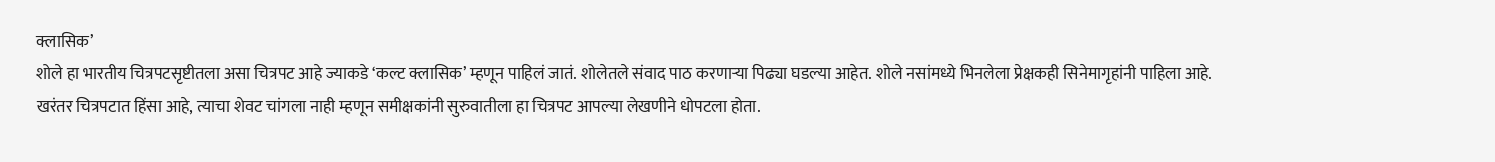क्लासिक’
शोले हा भारतीय चित्रपटसृष्टीतला असा चित्रपट आहे ज्याकडे ‘कल्ट क्लासिक’ म्हणून पाहिलं जातं. शोलेतले संवाद पाठ करणाऱ्या पिढ्या घडल्या आहेत. शोले नसांमध्ये भिनलेला प्रेक्षकही सिनेमागृहांनी पाहिला आहे. खरंतर चित्रपटात हिंसा आहे, त्याचा शेवट चांगला नाही म्हणून समीक्षकांनी सुरुवातीला हा चित्रपट आपल्या लेखणीने धोपटला होता.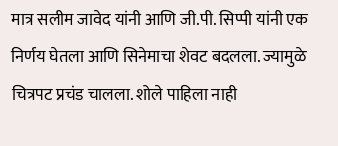मात्र सलीम जावेद यांनी आणि जी.पी. सिप्पी यांनी एक निर्णय घेतला आणि सिनेमाचा शेवट बदलला. ज्यामुळे चित्रपट प्रचंड चालला. शोले पाहिला नाही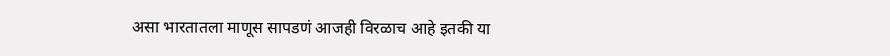असा भारतातला माणूस सापडणं आजही विरळाच आहे इतकी या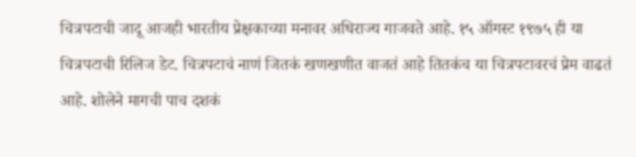चित्रपटाची जादू आजही भारतीय प्रेक्षकाच्या मनावर अधिराज्य गाजवते आहे. १५ ऑगस्ट १९७५ ही या चित्रपटाची रिलिज डेट. चित्रपटाचं नाणं जितकं खणखणीत वाजतं आहे तितकंच या चित्रपटावरचं प्रेम वाढतं आहे. शोलेने मागची पाच दशकं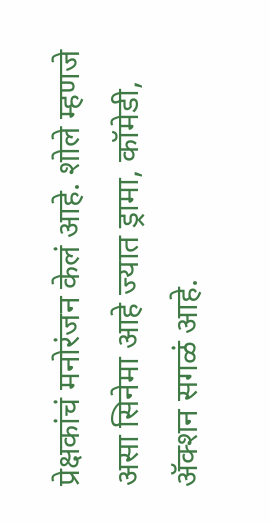प्रेक्षकांचं मनोरंजन केलं आहे. शोले म्हणजे असा सिनेमा आहे ज्यात ड्रामा, कॉमेडी, ॲक्शन सगळं आहे.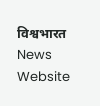विश्वभारत News Website